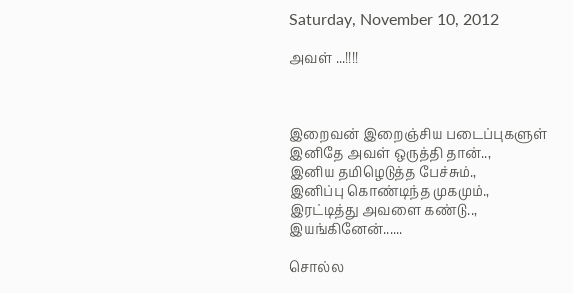Saturday, November 10, 2012

அவள் ...!!!!



இறைவன் இறைஞ்சிய படைப்புகளுள்
இனிதே அவள் ஒருத்தி தான்..,
இனிய தமிழெடுத்த பேச்சும்.,
இனிப்பு கொண்டிந்த முகமும்.,
இரட்டித்து அவளை கண்டு..,
இயங்கினேன்......

சொல்ல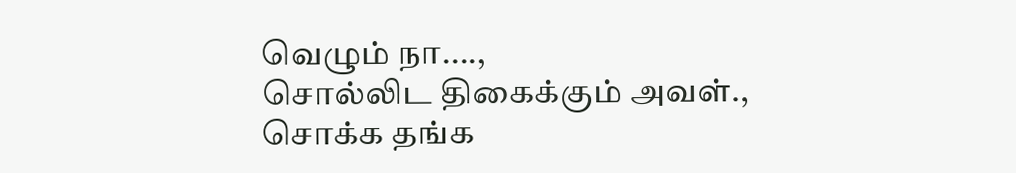வெழும் நா....,
சொல்லிட திகைக்கும் அவள்.,
சொக்க தங்க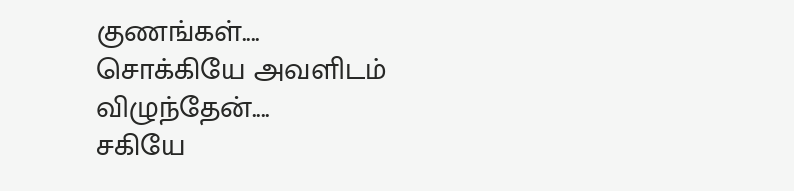குணங்கள்....
சொக்கியே அவளிடம் விழுந்தேன்....
சகியே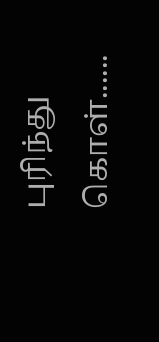புரிந்து கொள்......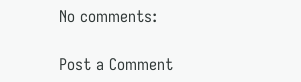No comments:

Post a Comment